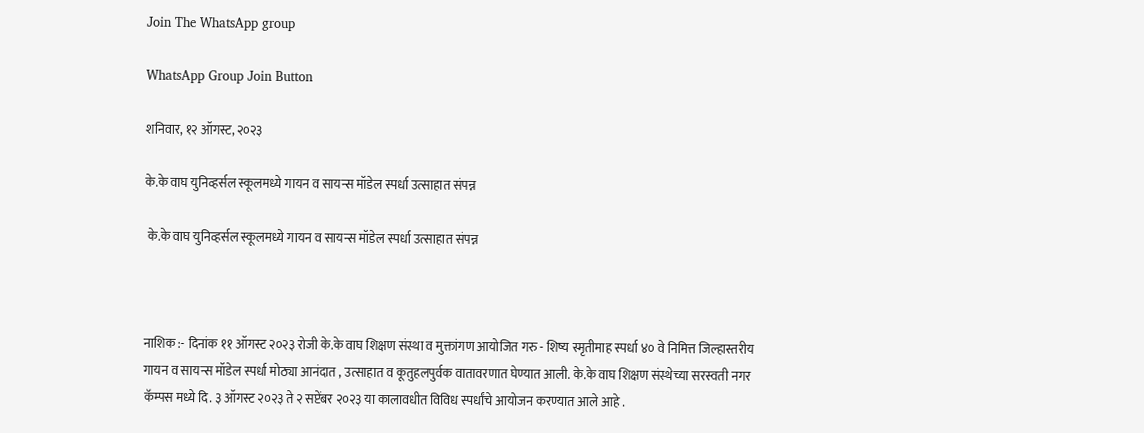Join The WhatsApp group

WhatsApp Group Join Button

शनिवार, १२ ऑगस्ट, २०२३

के.के वाघ युनिव्हर्सल स्कूलमध्ये गायन व सायन्स मॉडेल स्पर्धा उत्साहात संपन्न

 के.के वाघ युनिव्हर्सल स्कूलमध्ये गायन व सायन्स मॉडेल स्पर्धा उत्साहात संपन्न



नाशिक :- दिनांक ११ ऑगस्ट २०२३ रोजी के.के वाघ शिक्षण संस्था व मुक्तांगण आयोजित गरु - शिष्य स्मृतीमाह स्पर्धा ४० वे निमित्त जिल्हास्तरीय गायन व सायन्स मॉडेल स्पर्धा मोठ्या आनंदात , उत्साहात व कूतुहलपुर्वक वातावरणात घेण्यात आली. के.के वाघ शिक्षण संस्थेच्या सरस्वती नगर कॅम्पस मध्ये दि. ३ ऑगस्ट २०२३ ते २ सप्टेंबर २०२३ या कालावधीत विविध स्पर्धांचे आयोजन करण्यात आले आहे .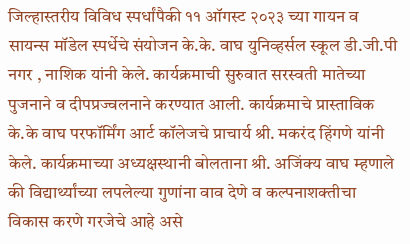जिल्हास्तरीय विविध स्पर्धांपैकी ११ ऑगस्ट २०२३ च्या गायन व सायन्स मॉडेल स्पर्धेचे संयोजन के.के. वाघ युनिव्हर्सल स्कूल डी.जी.पी नगर , नाशिक यांनी केले. कार्यक्रमाची सुरुवात सरस्वती मातेच्या पुजनाने व दीपप्रज्वलनाने करण्यात आली. कार्यक्रमाचे प्रास्ताविक के.के वाघ परफॉर्मिंग आर्ट कॉलेजचे प्राचार्य श्री. मकरंद हिंगणे यांनी केले. कार्यक्रमाच्या अध्यक्षस्थानी बोलताना श्री. अजिंक्य वाघ म्हणाले की विद्यार्थ्यांच्या लपलेल्या गुणांना वाव देणे व कल्पनाशक्तीचा विकास करणे गरजेचे आहे असे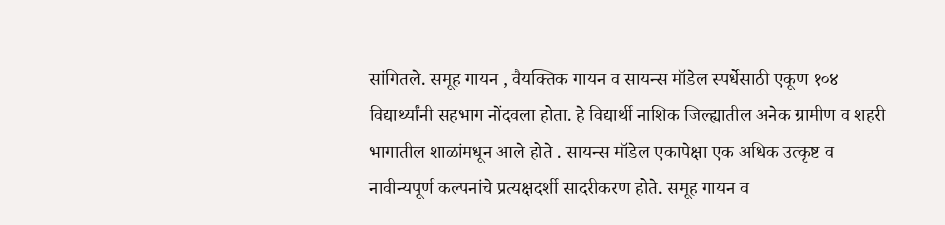सांगितले. समूह गायन , वैयक्तिक गायन व सायन्स मॉडेल स्पर्धेसाठी एकूण १०४ विद्यार्थ्यांनी सहभाग नोंदवला होता. हे विद्यार्थी नाशिक जिल्ह्यातील अनेक ग्रामीण व शहरी भागातील शाळांमधून आले होते . सायन्स मॉडेल एकापेक्षा एक अधिक उत्कृष्ट व नावीन्यपूर्ण कल्पनांचे प्रत्यक्षदर्शी सादरीकरण होते. समूह गायन व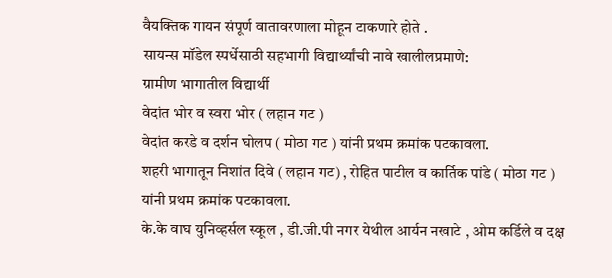वैयक्तिक गायन संपूर्ण वातावरणाला मोहून टाकणारे होते .
सायन्स मॉडेल स्पर्धेसाठी सहभागी विद्यार्थ्यांची नावे खालीलप्रमाणे:
ग्रामीण भागातील विद्यार्थी
वेदांत भोर व स्वरा भोर ( लहान गट )
वेदांत करडे व दर्शन घोलप ( मोठा गट ) यांनी प्रथम क्रमांक पटकावला.
शहरी भागातून निशांत दिवे ( लहान गट) , रोहित पाटील व कार्तिक पांडे ( मोठा गट ) यांनी प्रथम क्रमांक पटकावला.
के.के वाघ युनिव्हर्सल स्कूल , डी.जी.पी नगर येथील आर्यन नखाटे , ओम कर्डिले व दक्ष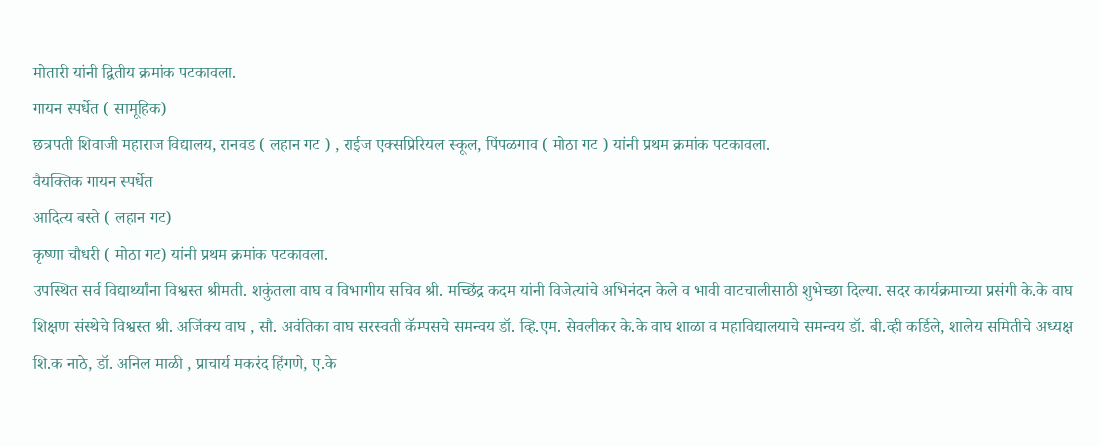मोतारी यांनी द्वितीय क्रमांक पटकावला.
गायन स्पर्धेत ( सामूहिक)
छत्रपती शिवाजी महाराज विद्यालय, रानवड ( लहान गट ) , राईज एक्सप्रिरियल स्कूल, पिंपळगाव ( मोठा गट ) यांनी प्रथम क्रमांक पटकावला.
वैयक्तिक गायन स्पर्धेत
आदित्य बस्ते ( लहान गट)
कृष्णा चौधरी ( मोठा गट) यांनी प्रथम क्रमांक पटकावला.
उपस्थित सर्व विद्यार्थ्यांना विश्वस्त श्रीमती. शकुंतला वाघ व विभागीय सचिव श्री. मच्छिंद्र कदम यांनी विजेत्यांचे अभिनंदन केले व भावी वाटचालीसाठी शुभेच्छा दिल्या. सदर कार्यक्रमाच्या प्रसंगी के.के वाघ शिक्षण संस्थेचे विश्वस्त श्री. अजिंक्य वाघ , सौ. अवंतिका वाघ सरस्वती कॅम्पसचे समन्वय डॉ. व्हि.एम. सेवलीकर के.के वाघ शाळा व महाविद्यालयाचे समन्वय डॉ. बी.व्ही कर्डिले, शालेय समितीचे अध्यक्ष शि.क नाठे, डॉ. अनिल माळी , प्राचार्य मकरंद हिंगणे, ए.के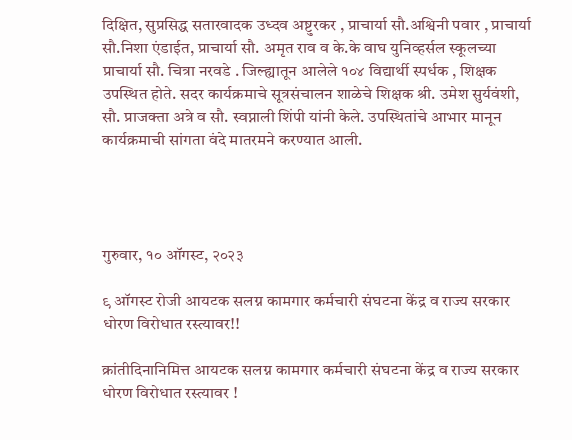दिक्षित, सुप्रसिद्ध सतारवादक उध्दव अष्टुरकर , प्राचार्या सौ.अश्विनी पवार , प्राचार्या सौ.निशा एंडाईत, प्राचार्या सौ. अमृत राव व के.के वाघ युनिव्हर्सल स्कूलच्या प्राचार्या सौ. चित्रा नरवडे . जिल्ह्यातून आलेले १०४ विद्यार्थी स्पर्धक , शिक्षक उपस्थित होते. सदर कार्यक्रमाचे सूत्रसंचालन शाळेचे शिक्षक श्री. उमेश सुर्यवंशी, सौ. प्राजक्ता अत्रे व सौ. स्वप्नाली शिंपी यांनी केले. उपस्थितांचे आभार मानून कार्यक्रमाची सांगता वंदे मातरमने करण्यात आली.




गुरुवार, १० ऑगस्ट, २०२३

९ ऑगस्ट रोजी आयटक सलग्न कामगार कर्मचारी संघटना केंद्र व राज्य सरकार धोरण विरोधात रस्त्यावर!!

क्रांतीदिनानिमित्त आयटक सलग्न कामगार कर्मचारी संघटना केंद्र व राज्य सरकार धोरण विरोधात रस्त्यावर !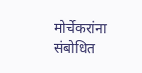मोर्चेकरांना संबोधित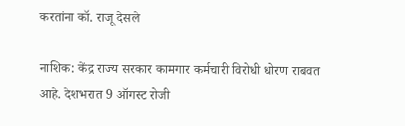करतांना कॉ. राजू देसले

नाशिक: केंद्र राज्य सरकार कामगार कर्मचारी विरोधी धोरण राबवत आहे. देशभरात 9 ऑगस्ट रोजी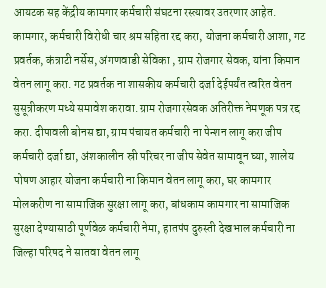आयटक सह केंद्रीय कामगार कर्मचारी संघटना रस्त्यावर उतरणार आहेत. कामगार, कर्मचारी विरोधी चार श्रम सहिता रद्द करा, योजना कर्मचारी आशा, गट प्रवर्तक, कंत्राटी नर्सेस, अंगणवाडी सेविका , ग्राम रोजगार सेवक, यांना किमान वेतन लागू करा. गट प्रवर्तक ना शासकीय कर्मचारी दर्जा देईपर्यंत त्वरित वेतन सुसूत्रीकरण मध्ये समावेश करावा. ग्राम रोजगारसेवक अतिरीक्त नेमणूक पत्र रद्द करा. दीपावली बोनस द्या, ग्राम पंचायत कर्मचारी ना पेन्शन लागू करा जीप कर्मचारी दर्जा द्या, अंशकालीन स्री परिचर ना जीप सेवेत सामावून घ्या, शालेय पोषण आहार योजना कर्मचारी ना किमान वेतन लागू करा, घर कामगार मोलकरीण ना सामाजिक सुरक्षा लागू करा, बांधकाम कामगार ना सामाजिक सुरक्षा देण्यासाठी पूर्णवेळ कर्मचारी नेमा, हातपंप दुरुस्ती देखभाल कर्मचारी ना जिल्हा परिषद ने सातवा वेतन लागू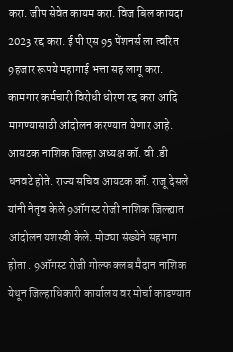करा. जीप सेवेत कायम करा. विज बिल कायदा 2023 रद्द करा. ई पी एस 95 पेंशनर्स ला त्वरित 9हजार रूपये महागाई भत्ता सह लागू करा. कामगार कर्मचारी विरोधी धोरण रद्द करा आदि मागण्यासाठी आंदोलन करण्यात येणार आहे. आयटक नाशिक जिल्हा अध्यक्ष कॉ. वी .डी धनवटे होते. राज्य सचिव आयटक कॉ. राजू देसले यांनी नेतृव केले 9ऑगस्ट रोजी नाशिक जिल्ह्यात आंदोलन यशस्वी केले. मोठ्या संख्येने सहभाग होता . 9ऑगस्ट रोजी गोल्फ क्लब मैदान नाशिक येथून जिल्हाधिकारी कार्यालय वर मोर्चा काढण्यात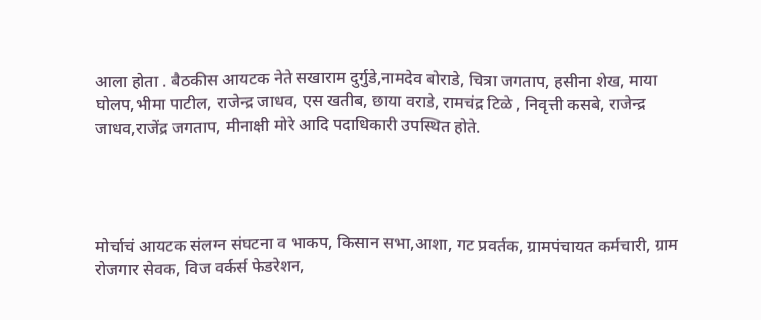आला होता . बैठकीस आयटक नेते सखाराम दुर्गुडे,नामदेव बोराडे, चित्रा जगताप, हसीना शेख, माया घोलप,भीमा पाटील, राजेन्द्र जाधव, एस खतीब, छाया वराडे, रामचंद्र टिळे , निवृत्ती कसबे, राजेन्द्र जाधव,राजेंद्र जगताप, मीनाक्षी मोरे आदि पदाधिकारी उपस्थित होते.




मोर्चाचं आयटक संलग्न संघटना व भाकप, किसान सभा,आशा, गट प्रवर्तक, ग्रामपंचायत कर्मचारी, ग्राम रोजगार सेवक, विज वर्कर्स फेडरेशन,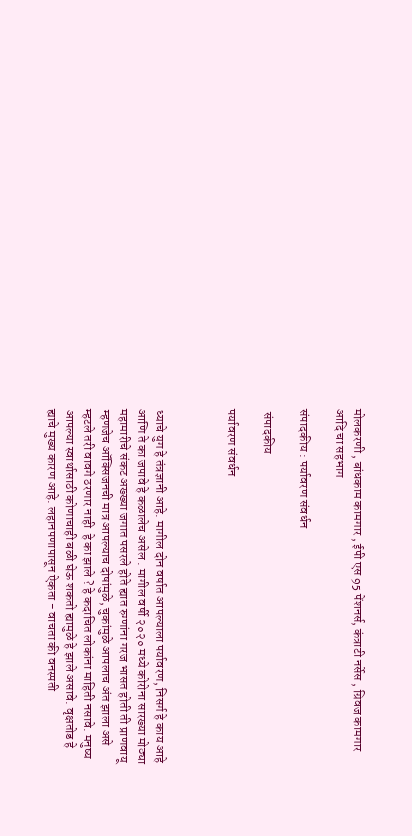मोलकरणी , बांधकाम कामगार , ईपी एस 95 पेंशनर्स, कंत्राटी नर्सेस , ग्रिवज कामगार आदि चा सहभाग

संपादकीय : पर्यावरण संवर्धन

 संपादकीय

पर्यावरण संवर्धन



ध्याचे युग हे तंत्रज्ञानी आहे. मागील दोन वर्षात आपल्याला पर्यावरण, निसर्ग हे काय आहे आणि ते का जपावे हे कळालेच असेल . मागील वर्षी २०२० मध्ये कोरोना सारख्या मोठ्या महामारीचे संकट अख्ख्या जगात पसरले होते ह्यात रुग्णांना गरज भासत होती ती प्राणवायू म्हणजेच ऑक्सिजनची मात्र आपल्याच दोषांमुळे, चुकांमुळे आपलाच अंत झाला असे म्हटले तरी वावगे ठरणार नाही ‌ हे का झाले ? हे कदाचित लोकांना माहिती नसावे. मनुष्य आपल्या स्वार्थासाठी कोणाचाही बळी घेऊ शकतो ह्यामुळे हे झाले असावे. वृक्षतोड हे ह्याचे मुख्य कारण आहे. लहानपणापासून ऐकता - वाचता की वनस्पती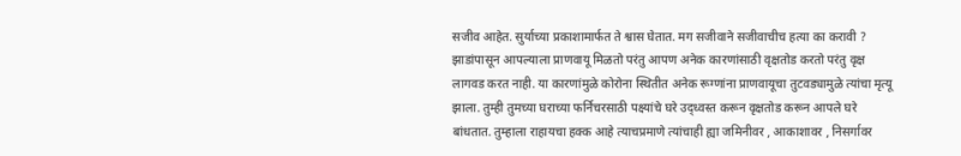सजीव आहेत. सुर्याच्या प्रकाशामार्फत ते श्वास घेतात. मग सजीवाने सजीवाचीच हत्या का करावी ? झाडांपासून आपल्याला प्राणवायू मिळतो परंतु आपण अनेक कारणांसाठी वृक्षतोड करतो परंतु वृक्ष लागवड करत नाही. या कारणांमुळे कोरोना स्थितीत अनेक रूग्णांना प्राणवायूचा तुटवड्यामुळे त्यांचा मृत्यू झाला. तुम्ही तुमच्या घराच्या फर्निचरसाठी पक्ष्यांचे घरे उद्ध्वस्त करून वृक्षतोड करून आपले घरे बांधतात. तुम्हाला राहायचा हक्क आहे त्याचप्रमाणे त्यांचाही ह्या जमिनीवर , आकाशावर , निसर्गावर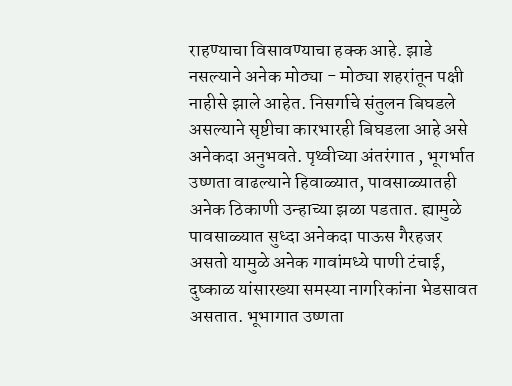राहण्याचा विसावण्याचा हक्क आहे. झाडे नसल्याने अनेक मोठ्या - मोठ्या शहरांतून पक्षी नाहीसे झाले आहेत. निसर्गाचे संतुलन बिघडले असल्याने सृष्टीचा कारभारही बिघडला आहे असे अनेकदा अनुभवते. पृथ्वीच्या अंतरंगात , भूगर्भात उष्णता वाढल्याने हिवाळ्यात, पावसाळ्यातही अनेक ठिकाणी उन्हाच्या झळा पडतात. ह्यामुळे पावसाळ्यात सुध्दा अनेकदा पाऊस गैरहजर असतो यामुळे अनेक गावांमध्ये पाणी टंचाई, दुष्काळ यांसारख्या समस्या नागरिकांना भेडसावत असतात. भूभागात उष्णता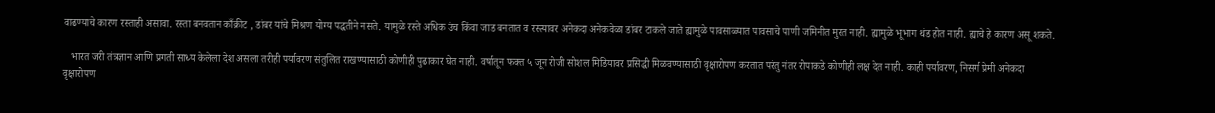वाढण्याचे कारण रस्ताही असावा. रस्ता बनवतान काँक्रीट , डांबर यांचे मिश्रण योग्य पद्धतीने नसते. यामुळे रस्ते अधिक उंच किंवा जाड बनतात व रस्त्यावर अनेकदा अनेकवेळा डांबर टाकले जाते ह्यामुळे पावसाळ्यात पावसाचे पाणी जमिनीत मुरत नाही. ह्यामुळे भूभाग थंड होत नाही. ह्याचे हे कारण असू शकते.

   भारत जरी तंत्रज्ञान आणि प्रगती साध्य केलेला देश असला तरीही पर्यावरण संतुलित राखण्यासाठी कोणीही पुढाकार घेत नाही. वर्षातून फक्त ५ जून रोजी सोशल मिडियावर प्रसिद्धी मिळवण्यासाठी वृक्षारोपण करतात परंतु नंतर रोपाकडे कोणीही लक्ष देत नाही. काही पर्यावरण, निसर्ग प्रेमी अनेकदा वृक्षारोपण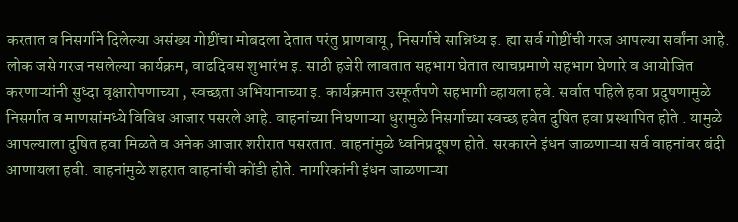करतात व निसर्गाने दिलेल्या असंख्य गोष्टींचा मोबदला देतात‌ परंतु प्राणवायू, निसर्गाचे सान्निध्य इ. ह्या सर्व गोष्टींची गरज आपल्या सर्वांना आहे. लोक जसे गरज नसलेल्या कार्यक्रम, वाढदिवस शुभारंभ इ. साठी हजेरी लावतात सहभाग घेतात त्याचप्रमाणे सहभाग घेणारे व आयोजित करणाऱ्यांनी सुध्दा वृक्षारोपणाच्या , स्वच्छता अभियानाच्या इ. कार्यक्रमात उस्फूर्तपणे सहभागी व्हायला हवे. सर्वात पहिले हवा प्रदुषणामुळे निसर्गात व माणसांमध्ये विविध आजार पसरले आहे. वाहनांच्या निघणाऱ्या धुरामुळे निसर्गाच्या स्वच्छ हवेत दुषित हवा प्रस्थापित होते . यामुळे आपल्याला दुषित हवा मिळते व अनेक आजार शरीरात पसरतात. वाहनांमुळे ध्वनिप्रदूषण होते. सरकारने इंधन जाळणाऱ्या सर्व वाहनांवर बंदी आणायला हवी. वाहनांमुळे शहरात वाहनांची कोंडी होते. नागरिकांनी इंधन जाळणाऱ्या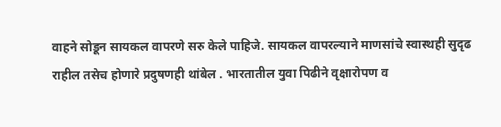वाहने सोडून सायकल वापरणे सरु केले पाहिजे. सायकल वापरल्याने माणसांचे स्वास्थही सुदृढ राहील तसेच होणारे प्रदुषणही थांबेल . भारतातील युवा पिढीने वृक्षारोपण व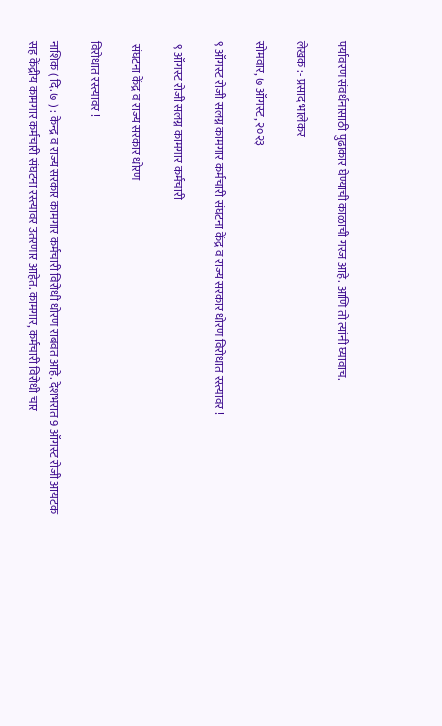पर्यावरण संवर्धनासाठी पुढाकार घेण्याची काळाची गरज आहे. आणि तो त्यांनी घ्यावाच.

लेखक :- प्रसाद भालेकर

सोमवार, ७ ऑगस्ट, २०२३

९ ऑगस्ट रोजी सलग्न कामगार कर्मचारी संघटना केंद्र व राज्य सरकार धोरण विरोधात रस्त्यावर !

 ९ ऑगस्ट रोजी सलग्न कामगार कर्मचारी

 संघटना केंद्र व राज्य सरकार धोरण

विरोधात रस्त्यावर !

नाशिक ( दि. ७ ) : केन्द्र व राज्य सरकार कामगार कर्मचारी विरोधी धोरण राबवत आहे. देशभरात 9 ऑगस्ट रोजी आयटक सह केंद्रीय कामगार कर्मचारी संघटना रस्त्यावर उतरणार आहेत. कामगार, कर्मचारी विरोधी चार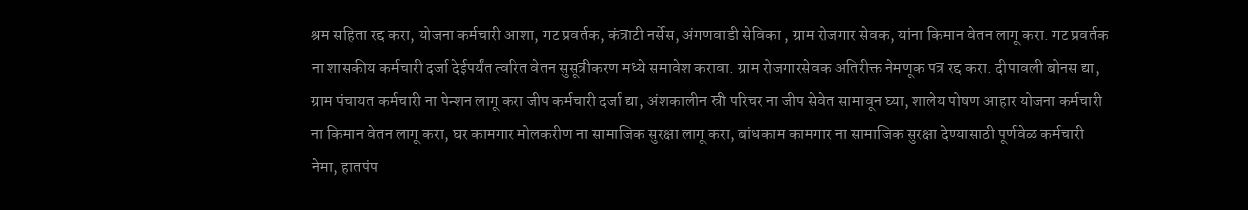श्रम सहिता रद्द करा, योजना कर्मचारी आशा, गट प्रवर्तक, कंत्राटी नर्सेस, अंगणवाडी सेविका , ग्राम रोजगार सेवक, यांना किमान वेतन लागू करा. गट प्रवर्तक ना शासकीय कर्मचारी दर्जा देईपर्यंत त्वरित वेतन सुसूत्रीकरण मध्ये समावेश करावा. ग्राम रोजगारसेवक अतिरीक्त नेमणूक पत्र रद्द करा. दीपावली बोनस द्या, ग्राम पंचायत कर्मचारी ना पेन्शन लागू करा जीप कर्मचारी दर्जा द्या, अंशकालीन स्री परिचर ना जीप सेवेत सामावून घ्या, शालेय पोषण आहार योजना कर्मचारी ना किमान वेतन लागू करा, घर कामगार मोलकरीण ना सामाजिक सुरक्षा लागू करा, बांधकाम कामगार ना सामाजिक सुरक्षा देण्यासाठी पूर्णवेळ कर्मचारी नेमा, हातपंप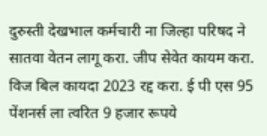दुरुस्ती देखभाल कर्मचारी ना जिल्हा परिषद ने सातवा वेतन लागू करा. जीप सेवेत कायम करा. विज बिल कायदा 2023 रद्द करा. ई पी एस 95 पेंशनर्स ला त्वरित 9 हजार रूपये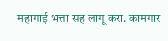महागाई भत्ता सह लागू करा. कामगार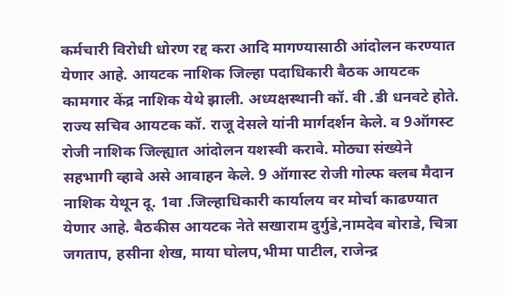कर्मचारी विरोधी धोरण रद्द करा आदि मागण्यासाठी आंदोलन करण्यात येणार आहे. आयटक नाशिक जिल्हा पदाधिकारी बैठक आयटक कामगार केंद्र नाशिक येथे झाली. अध्यक्षस्थानी कॉ. वी .डी धनवटे होते. राज्य सचिव आयटक कॉ. राजू देसले यांनी मार्गदर्शन केले. व 9ऑगस्ट रोजी नाशिक जिल्ह्यात आंदोलन यशस्वी करावे. मोठ्या संख्येने सहभागी व्हावे असे आवाहन केले. 9 ऑगास्ट रोजी गोल्फ क्लब मैदान नाशिक येथून दू. 1वा .जिल्हाधिकारी कार्यालय वर मोर्चा काढण्यात येणार आहे. बैठकीस आयटक नेते सखाराम दुर्गुडे,नामदेव बोराडे, चित्रा जगताप, हसीना शेख, माया घोलप,भीमा पाटील, राजेन्द्र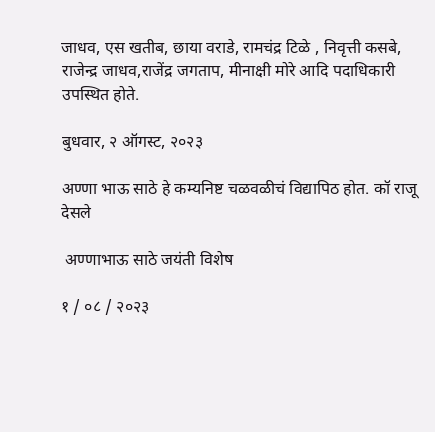जाधव, एस खतीब, छाया वराडे, रामचंद्र टिळे , निवृत्ती कसबे, राजेन्द्र जाधव,राजेंद्र जगताप, मीनाक्षी मोरे आदि पदाधिकारी उपस्थित होते.

बुधवार, २ ऑगस्ट, २०२३

अण्णा भाऊ साठे हे कम्यनिष्ट चळवळीचं विद्यापिठ होत. कॉ राजू देसले

 अण्णाभाऊ साठे जयंती विशेष

१ / ०८ / २०२३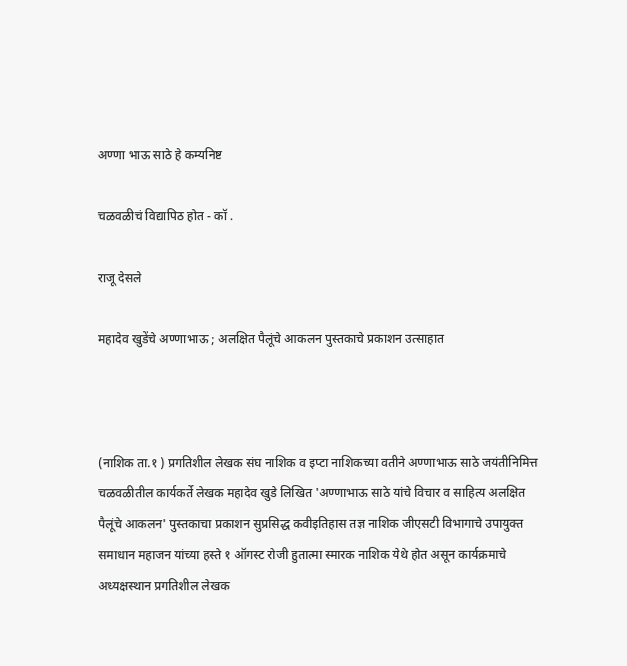अण्णा भाऊ साठे हे कम्यनिष्ट

चळवळीचं विद्यापिठ होत - कॉ .

राजू देसले

महादेव खुडेंचे अण्णाभाऊ ; अलक्षित पैलूंचे आकलन पुस्तकाचे प्रकाशन उत्साहात



(नाशिक ता.१ ) प्रगतिशील लेखक संघ नाशिक व इप्टा नाशिकच्या वतीने अण्णाभाऊ साठे जयंतीनिमित्त चळवळीतील कार्यकर्ते लेखक महादेव खुडे लिखित 'अण्णाभाऊ साठे यांचे विचार व साहित्य अलक्षित पैलूंचे आकलन' पुस्तकाचा प्रकाशन सुप्रसिद्ध कवीइतिहास तज्ञ नाशिक जीएसटी विभागाचे उपायुक्त समाधान महाजन यांच्या हस्ते १ ऑगस्ट रोजी हुतात्मा स्मारक नाशिक येथे होत असून कार्यक्रमाचे अध्यक्षस्थान प्रगतिशील लेखक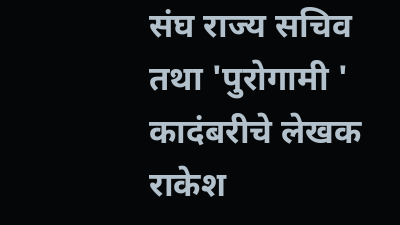संघ राज्य सचिव तथा 'पुरोगामी ' कादंबरीचे लेखक राकेश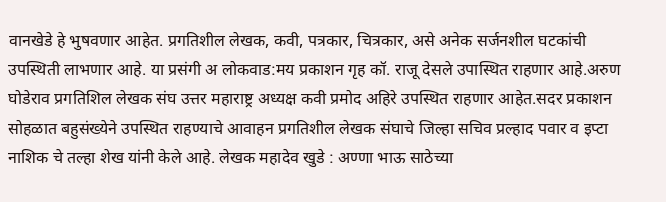वानखेडे हे भुषवणार आहेत. प्रगतिशील लेखक, कवी, पत्रकार, चित्रकार, असे अनेक सर्जनशील घटकांची उपस्थिती लाभणार आहे. या प्रसंगी अ लोकवाड:मय प्रकाशन गृह कॉ. राजू देसले उपास्थित राहणार आहे.अरुण घोडेराव प्रगतिशिल लेखक संघ उत्तर महाराष्ट्र अध्यक्ष कवी प्रमोद अहिरे उपस्थित राहणार आहेत.सदर प्रकाशन सोहळात बहुसंख्येने उपस्थित राहण्याचे आवाहन प्रगतिशील लेखक संघाचे जिल्हा सचिव प्रल्हाद पवार व इप्टा नाशिक चे तल्हा शेख यांनी केले आहे. लेखक महादेव खुडे : अण्णा भाऊ साठेच्या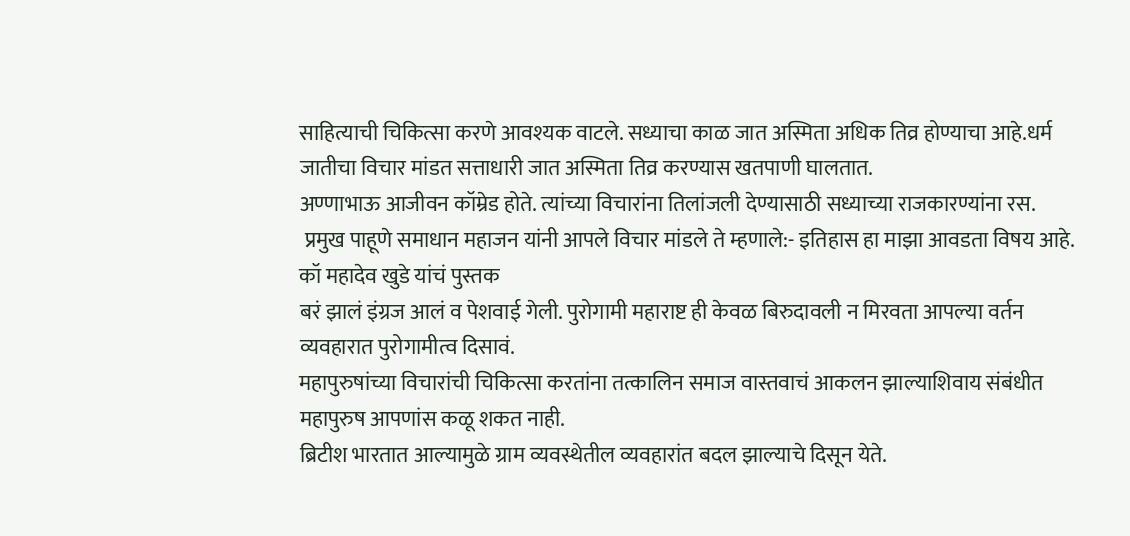साहित्याची चिकित्सा करणे आवश्यक वाटले. सध्याचा काळ जात अस्मिता अधिक तिव्र होण्याचा आहे.धर्म जातीचा विचार मांडत सत्ताधारी जात अस्मिता तिव्र करण्यास खतपाणी घालतात.
अण्णाभाऊ आजीवन कॉम्रेड होते. त्यांच्या विचारांना तिलांजली देण्यासाठी सध्याच्या राजकारण्यांना रस.
 प्रमुख पाहूणे समाधान महाजन यांनी आपले विचार मांडले ते म्हणाले:- इतिहास हा माझा आवडता विषय आहे. कॉ महादेव खुडे यांचं पुस्तक
बरं झालं इंग्रज आलं व पेशवाई गेली. पुरोगामी महाराष्ट ही केवळ बिरुदावली न मिरवता आपल्या वर्तन व्यवहारात पुरोगामीत्व दिसावं.
महापुरुषांच्या विचारांची चिकित्सा करतांना तत्कालिन समाज वास्तवाचं आकलन झाल्याशिवाय संबंधीत महापुरुष आपणांस कळू शकत नाही.
ब्रिटीश भारतात आल्यामुळे ग्राम व्यवस्थेतील व्यवहारांत बदल झाल्याचे दिसून येते.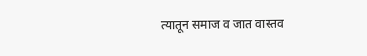त्यातून समाज व जात वास्तव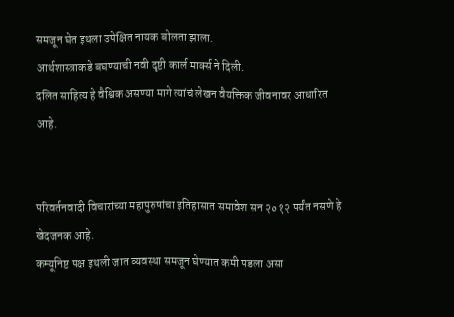समजून घेत इथला उपेक्षित नायक बोलता झाला.
आर्थशास्त्राकडे बघण्याची नवी दृष्टी कार्ल मार्क्स ने दिली.
दलित साहित्य हे वैश्विक असण्या मागे त्यांचं लेखन वैयक्तिक जीवनावर आधारित आहे.


परिवर्तनवादी विचारांच्या महापुरुषांचा इतिहासात समावेश सन २०१२ पर्यंत नसणे हे खेदजनक आहे.
कम्यूनिष्ट पक्ष इथली जात व्यवस्था समजून घेण्यात कमी पडला असा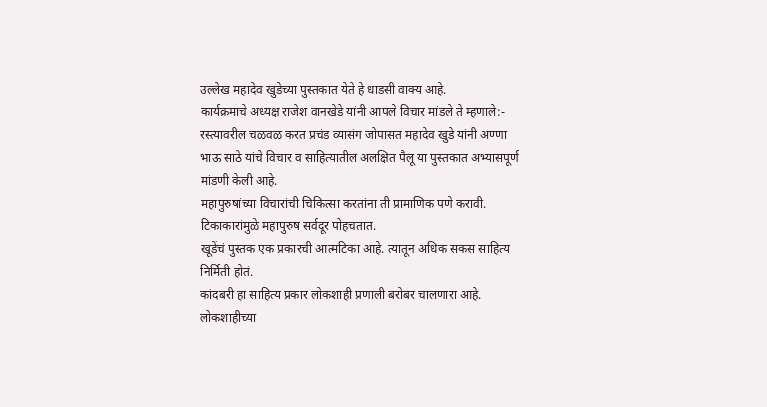उल्लेख महादेव खुडेच्या पुस्तकात येते हे धाडसी वाक्य आहे.
कार्यक्रमाचे अध्यक्ष राजेश वानखेडे यांनी आपले विचार मांडले ते म्हणाले:-
रस्त्यावरील चळवळ करत प्रचंड व्यासंग जोपासत महादेव खुडे यांनी अण्णा भाऊ साठे यांचे विचार व साहित्यातील अलक्षित पैलू या पुस्तकात अभ्यासपूर्ण मांडणी केली आहे.
महापुरुषांच्या विचारांची चिकित्सा करतांना ती प्रामाणिक पणे करावी. टिकाकारांमुळे महापुरुष सर्वदूर पोहचतात.
खूडेंचं पुस्तक एक प्रकारची आत्मटिका आहे. त्यातून अधिक सकस साहित्य निर्मिती होतं.
कांदबरी हा साहित्य प्रकार लोकशाही प्रणाली बरोबर चालणारा आहे. लोकशाहीच्या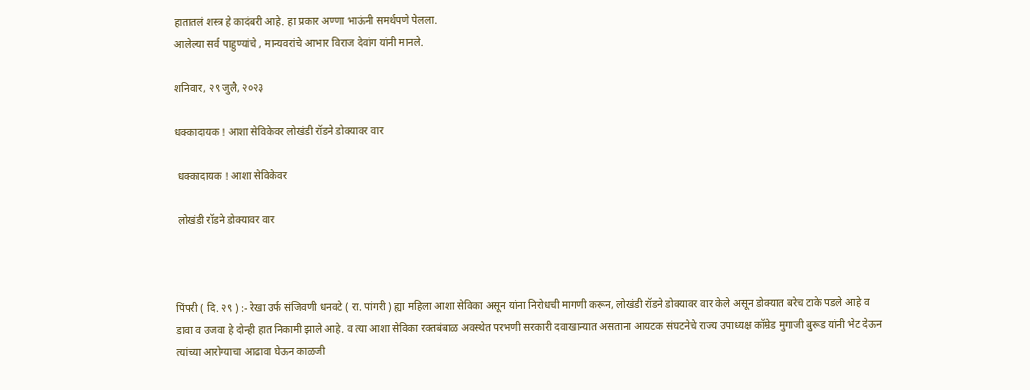हातातलं शस्त्र हे कादंबरी आहे. हा प्रकार अण्णा भाऊंनी समर्थपणे पेलला.
आलेल्या सर्व पाहुण्यांचे , मान्यवरांचे आभार विराज देवांग यांनी मानले.

शनिवार, २९ जुलै, २०२३

धक्कादायक ! आशा सेविकेवर लोखंडी रॉडने डोक्यावर वार

 धक्कादायक ! आशा सेविकेवर

 लोखंडी रॉडने डोक्यावर वार



पिंपरी ( दि. २९ ) :- रेखा उर्फ संजिवणी धनवटे ( रा. पांगरी ) ह्या महिला आशा सेविका असून यांना निरोधची मागणी करून, लोखंडी रॉडने डोक्यावर वार केले असून डोक्यात बरेच टाके पडले आहे व डावा व उजवा हे दोन्ही हात निकामी झाले आहे. व त्या आशा सेविका रक्तबंबाळ अवस्थेत परभणी सरकारी दवाखान्यात असताना आयटक संघटनेचे राज्य उपाध्यक्ष कॉम्रेड मुगाजी बुरूड यांनी भेट देऊन त्यांच्या आरोग्याचा आढावा घेऊन काळजी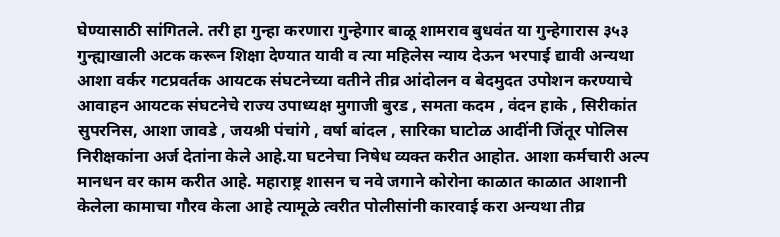घेण्यासाठी सांगितले. तरी हा गुन्हा करणारा गुन्हेगार बाळू शामराव बुधवंत या गुन्हेगारास ३५३ गुन्ह्याखाली अटक करून शिक्षा देण्यात यावी व त्या महिलेस न्याय देऊन भरपाई द्यावी अन्यथा आशा वर्कर गटप्रवर्तक आयटक संघटनेच्या वतीने तीव्र आंदोलन व बेदमुदत उपोशन करण्याचे आवाहन आयटक संघटनेचे राज्य उपाध्यक्ष मुगाजी बुरड , समता कदम , वंदन हाके , सिरीकांत सुपरनिस, आशा जावडे , जयश्री पंचांगे , वर्षा बांदल , सारिका घाटोळ आदींनी जिंतूर पोलिस निरीक्षकांना अर्ज देतांना केले आहे.या घटनेचा निषेध व्यक्त करीत आहोत. आशा कर्मचारी अल्प मानधन वर काम करीत आहे. महाराष्ट्र शासन च नवे जगाने कोरोना काळात काळात आशानी केलेला कामाचा गौरव केला आहे त्यामूळे त्वरीत पोलीसांनी कारवाई करा अन्यथा तीव्र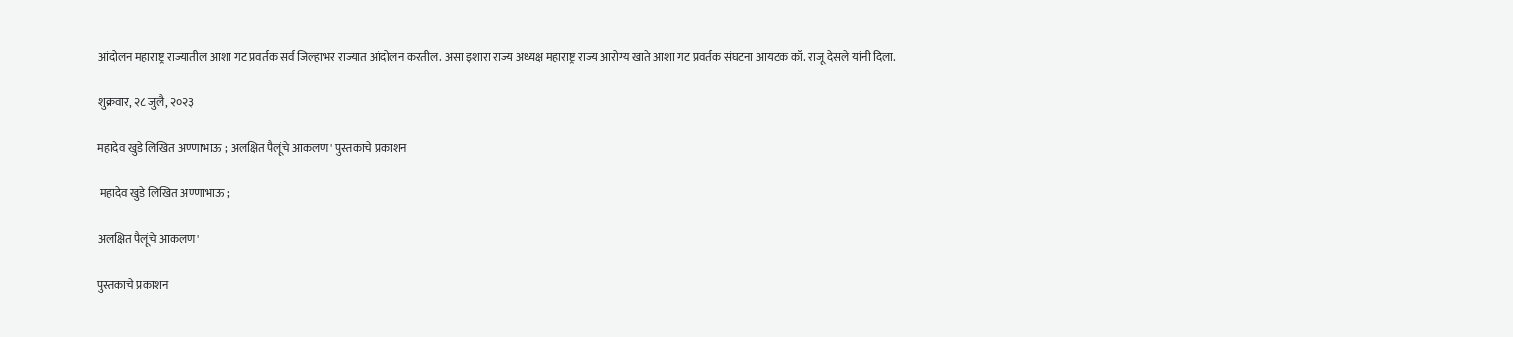आंदोलन महाराष्ट्र राज्यातील आशा गट प्रवर्तक सर्व जिल्हाभर राज्यात आंदोलन करतील. असा इशारा राज्य अध्यक्ष महाराष्ट्र राज्य आरोग्य खाते आशा गट प्रवर्तक संघटना आयटक कॉ. राजू देसले यांनी दिला.

शुक्रवार, २८ जुलै, २०२३

महादेव खुडे लिखित अण्णाभाऊ ; अलक्षित पैलूंचे आकलण' पुस्तकाचे प्रकाशन

 महादेव खुडे लिखित अण्णाभाऊ ;

अलक्षित पैलूंचे आकलण'

पुस्तकाचे प्रकाशन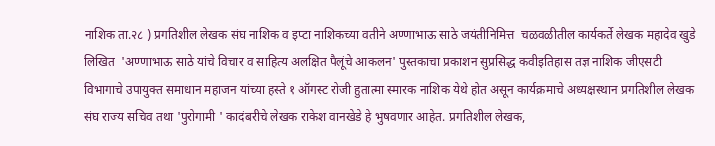नाशिक ता.२८ ) प्रगतिशील लेखक संघ नाशिक व इप्टा नाशिकच्या वतीने अण्णाभाऊ साठे जयंतीनिमित्त  चळवळीतील कार्यकर्ते लेखक महादेव खुडे लिखित  'अण्णाभाऊ साठे यांचे विचार व साहित्य अलक्षित पैलूंचे आकलन' पुस्तकाचा प्रकाशन सुप्रसिद्ध कवीइतिहास तज्ञ नाशिक जीएसटी विभागाचे उपायुक्त समाधान महाजन यांच्या हस्ते १ ऑगस्ट रोजी हुतात्मा स्मारक नाशिक येथे होत असून कार्यक्रमाचे अध्यक्षस्थान प्रगतिशील लेखक संघ राज्य सचिव तथा 'पुरोगामी ' कादंबरीचे लेखक राकेश वानखेडे हे भुषवणार आहेत. प्रगतिशील लेखक,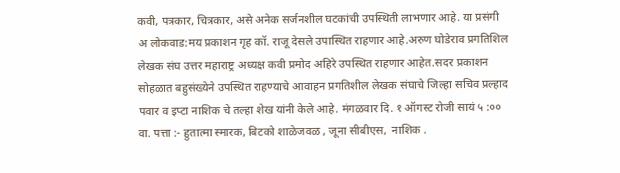कवी, पत्रकार, चित्रकार, असे अनेक सर्जनशील घटकांची उपस्थिती लाभणार आहे. या प्रसंगी अ लोकवाड:मय प्रकाशन गृह कॉ. राजू देसले उपास्थित राहणार आहे.अरुण घोडेराव प्रगतिशिल लेखक संघ उत्तर महाराष्ट्र अध्यक्ष कवी प्रमोद अहिरे उपस्थित राहणार आहेत.सदर प्रकाशन सोहळात बहुसंख्येने उपस्थित राहण्याचे आवाहन प्रगतिशील लेखक संघाचे जिल्हा सचिव प्रल्हाद पवार व इप्टा नाशिक चे तल्हा शेख यांनी केले आहे. मंगळवार दि. १‌ ऑगस्ट रोजी सायं ५ :०० वा. पत्ता :- हुतात्मा स्मारक, बिटको शाळेजवळ , जूना सीबीएस,  नाशिक .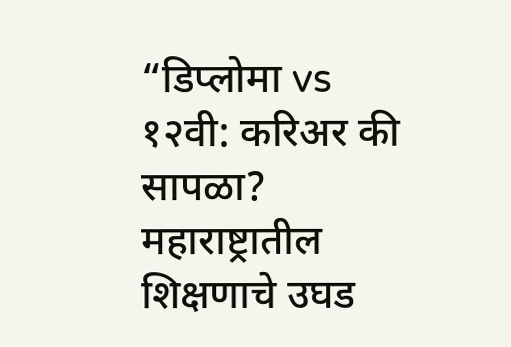“डिप्लोमा vs १२वी: करिअर की सापळा? महाराष्ट्रातील शिक्षणाचे उघड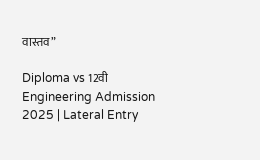वास्तव”

Diploma vs 12वी Engineering Admission 2025 | Lateral Entry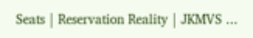Seats | Reservation Reality | JKMVS ...